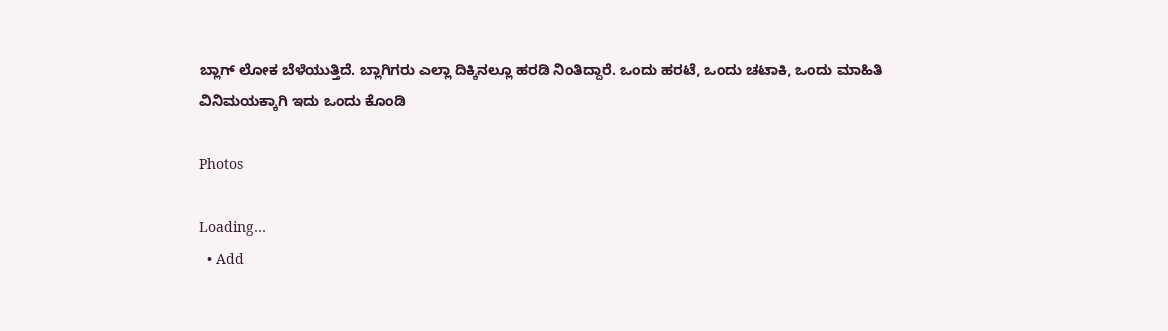ಬ್ಲಾಗ್ ಲೋಕ ಬೆಳೆಯುತ್ತಿದೆ. ಬ್ಲಾಗಿಗರು ಎಲ್ಲಾ ದಿಕ್ಕಿನಲ್ಲೂ ಹರಡಿ ನಿಂತಿದ್ದಾರೆ. ಒಂದು ಹರಟೆ, ಒಂದು ಚಟಾಕಿ, ಒಂದು ಮಾಹಿತಿ ವಿನಿಮಯಕ್ಕಾಗಿ ಇದು ಒಂದು ಕೊಂಡಿ

Photos

Loading…
  • Add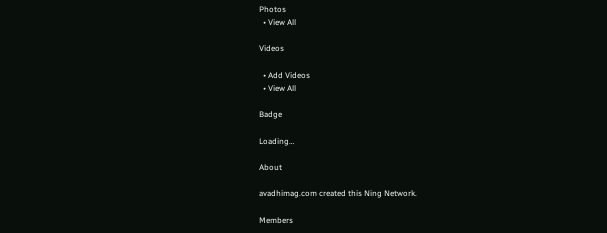Photos
  • View All

Videos

  • Add Videos
  • View All

Badge

Loading…

About

avadhimag.com created this Ning Network.

Members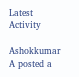Latest Activity

Ashokkumar A posted a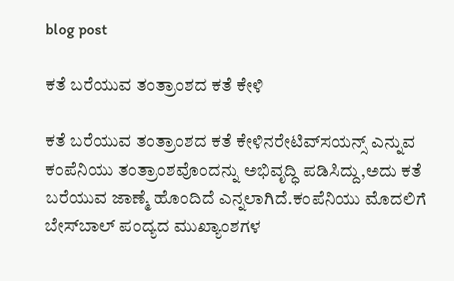blog post

ಕತೆ ಬರೆಯುವ ತಂತ್ರಾಂಶದ ಕತೆ ಕೇಳಿ

ಕತೆ ಬರೆಯುವ ತಂತ್ರಾಂಶದ ಕತೆ ಕೇಳಿನರೇಟಿವ್‌ಸಯನ್ಸ್ ಎನ್ನುವ ಕಂಪೆನಿಯು ತಂತ್ರಾಂಶವೊಂದನ್ನು ಅಭಿವೃದ್ಧಿ ಪಡಿಸಿದ್ದು,ಅದು ಕತೆ ಬರೆಯುವ ಜಾಣ್ಮೆ ಹೊಂದಿದೆ ಎನ್ನಲಾಗಿದೆ.ಕಂಪೆನಿಯು ಮೊದಲಿಗೆ ಬೇಸ್‌ಬಾಲ್ ಪಂದ್ಯದ ಮುಖ್ಯಾಂಶಗಳ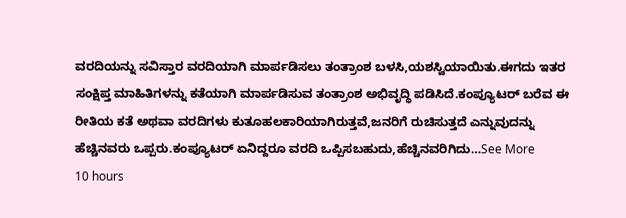ವರದಿಯನ್ನು ಸವಿಸ್ತಾರ ವರದಿಯಾಗಿ ಮಾರ್ಪಡಿಸಲು ತಂತ್ರಾಂಶ ಬಳಸಿ,ಯಶಸ್ವಿಯಾಯಿತು.ಈಗದು ಇತರ ಸಂಕ್ಷಿಪ್ತ ಮಾಹಿತಿಗಳನ್ನು ಕತೆಯಾಗಿ ಮಾರ್ಪಡಿಸುವ ತಂತ್ರಾಂಶ ಅಭಿವೃದ್ಧಿ ಪಡಿಸಿದೆ.ಕಂಪ್ಯೂಟರ್ ಬರೆವ ಈ ರೀತಿಯ ಕತೆ ಅಥವಾ ವರದಿಗಳು ಕುತೂಹಲಕಾರಿಯಾಗಿರುತ್ತವೆ,ಜನರಿಗೆ ರುಚಿಸುತ್ತದೆ ಎನ್ನುವುದನ್ನು ಹೆಚ್ಚಿನವರು ಒಪ್ಪರು.ಕಂಪ್ಯೂಟರ್ ಏನಿದ್ದರೂ ವರದಿ ಒಪ್ಪಿಸಬಹುದು,ಹೆಚ್ಚಿನವರಿಗಿದು…See More
10 hours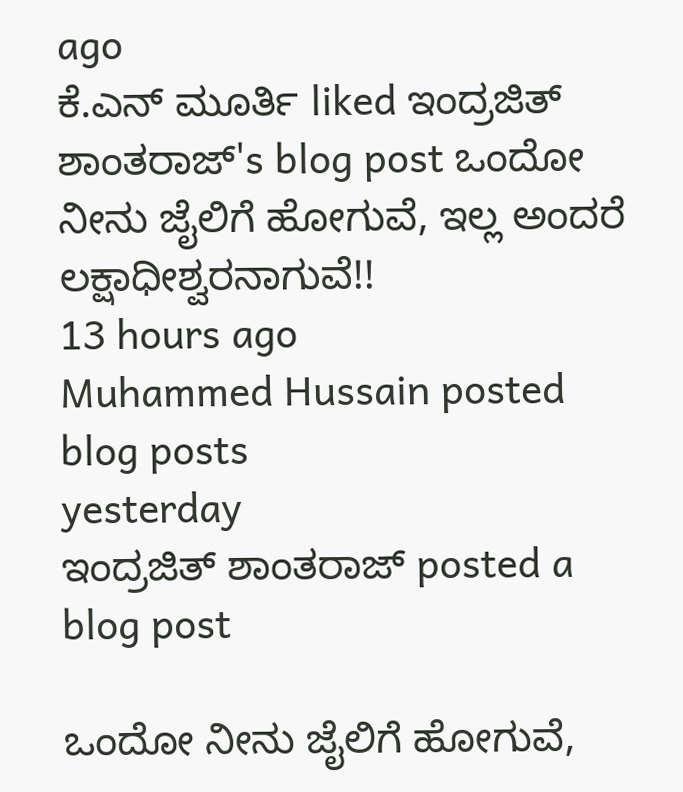ago
ಕೆ.ಎನ್ ಮೂರ್ತಿ liked ಇಂದ್ರಜಿತ್ ಶಾಂತರಾಜ್'s blog post ಒಂದೋ ನೀನು ಜೈಲಿಗೆ ಹೋಗುವೆ, ಇಲ್ಲ ಅಂದರೆ ಲಕ್ಷಾಧೀಶ್ವರನಾಗುವೆ!!
13 hours ago
Muhammed Hussain posted blog posts
yesterday
ಇಂದ್ರಜಿತ್ ಶಾಂತರಾಜ್ posted a blog post

ಒಂದೋ ನೀನು ಜೈಲಿಗೆ ಹೋಗುವೆ,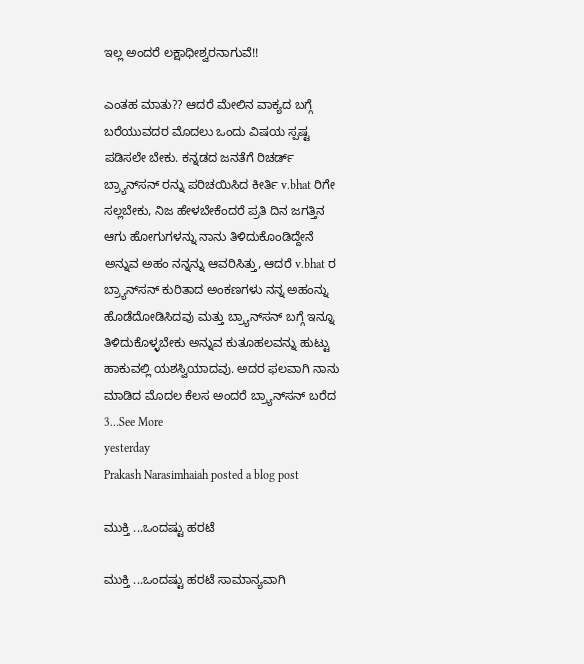ಇಲ್ಲ ಅಂದರೆ ಲಕ್ಷಾಧೀಶ್ವರನಾಗುವೆ!!

ಎಂತಹ ಮಾತು?? ಆದರೆ ಮೇಲಿನ ವಾಕ್ಯದ ಬಗ್ಗೆ ಬರೆಯುವದರ ಮೊದಲು ಒಂದು ವಿಷಯ ಸ್ಪಷ್ಟ ಪಡಿಸಲೇ ಬೇಕು. ಕನ್ನಡದ ಜನತೆಗೆ ರಿಚರ್ಡ್ ಬ್ರ್ಯಾನ್‌ಸನ್ ರನ್ನು ಪರಿಚಯಿಸಿದ ಕೀರ್ತಿ v.bhat ರಿಗೇ ಸಲ್ಲಬೇಕು, ನಿಜ ಹೇಳಬೇಕೆಂದರೆ ಪ್ರತಿ ದಿನ ಜಗತ್ತಿನ ಆಗು ಹೋಗುಗಳನ್ನು ನಾನು ತಿಳಿದುಕೊಂಡಿದ್ದೇನೆ ಅನ್ನುವ ಅಹಂ ನನ್ನನ್ನು ಆವರಿಸಿತ್ತು, ಆದರೆ v.bhat ರ ಬ್ರ್ಯಾನ್‌ಸನ್ ಕುರಿತಾದ ಅಂಕಣಗಳು ನನ್ನ ಅಹಂನ್ನು ಹೊಡೆದೋಡಿಸಿದವು ಮತ್ತು ಬ್ರ್ಯಾನ್‌ಸನ್ ಬಗ್ಗೆ ಇನ್ನೂ ತಿಳಿದುಕೊಳ್ಳಬೇಕು ಅನ್ನುವ ಕುತೂಹಲವನ್ನು ಹುಟ್ಟು ಹಾಕುವಲ್ಲಿ ಯಶಸ್ವಿಯಾದವು. ಅದರ ಫಲವಾಗಿ ನಾನು ಮಾಡಿದ ಮೊದಲ ಕೆಲಸ ಅಂದರೆ ಬ್ರ್ಯಾನ್‌ಸನ್ ಬರೆದ 3…See More
yesterday
Prakash Narasimhaiah posted a blog post

ಮುಕ್ತಿ ...ಒಂದಷ್ಟು ಹರಟೆ

ಮುಕ್ತಿ ...ಒಂದಷ್ಟು ಹರಟೆ ಸಾಮಾನ್ಯವಾಗಿ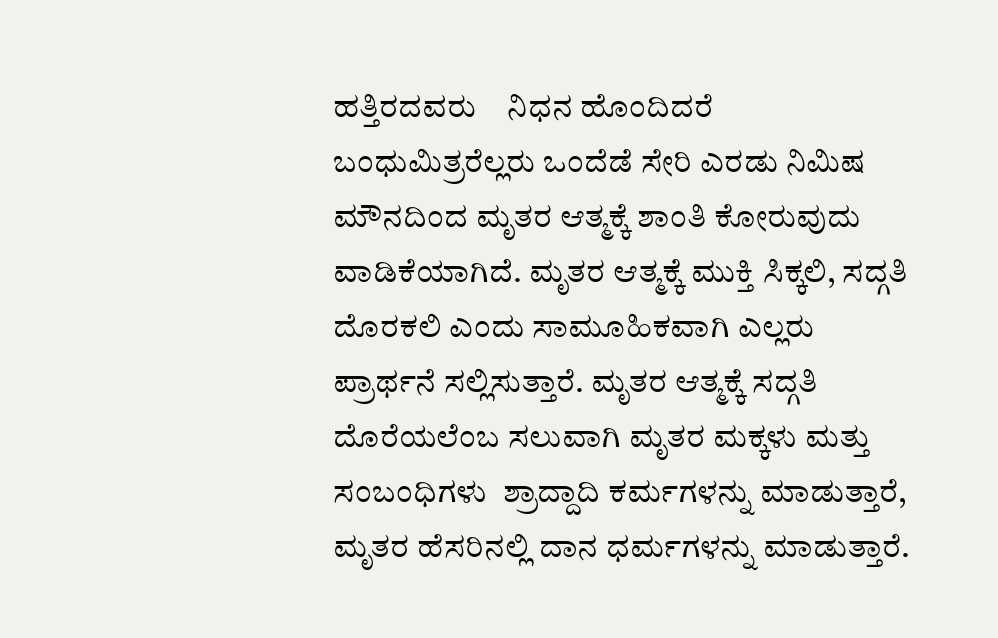ಹತ್ತಿರದವರು    ನಿಧನ ಹೊಂದಿದರೆ ಬಂಧುಮಿತ್ರರೆಲ್ಲರು ಒಂದೆಡೆ ಸೇರಿ ಎರಡು ನಿಮಿಷ ಮೌನದಿಂದ ಮೃತರ ಆತ್ಮಕ್ಕೆ ಶಾಂತಿ ಕೋರುವುದು ವಾಡಿಕೆಯಾಗಿದೆ. ಮೃತರ ಆತ್ಮಕ್ಕೆ ಮುಕ್ತಿ ಸಿಕ್ಕಲಿ, ಸದ್ಗತಿ ದೊರಕಲಿ ಎಂದು ಸಾಮೂಹಿಕವಾಗಿ ಎಲ್ಲರು ಪ್ರಾರ್ಥನೆ ಸಲ್ಲಿಸುತ್ತಾರೆ. ಮೃತರ ಆತ್ಮಕ್ಕೆ ಸದ್ಗತಿ ದೊರೆಯಲೆಂಬ ಸಲುವಾಗಿ ಮೃತರ ಮಕ್ಕಳು ಮತ್ತು ಸಂಬಂಧಿಗಳು  ಶ್ರಾದ್ದಾದಿ ಕರ್ಮಗಳನ್ನು ಮಾಡುತ್ತಾರೆ, ಮೃತರ ಹೆಸರಿನಲ್ಲಿ ದಾನ ಧರ್ಮಗಳನ್ನು ಮಾಡುತ್ತಾರೆ.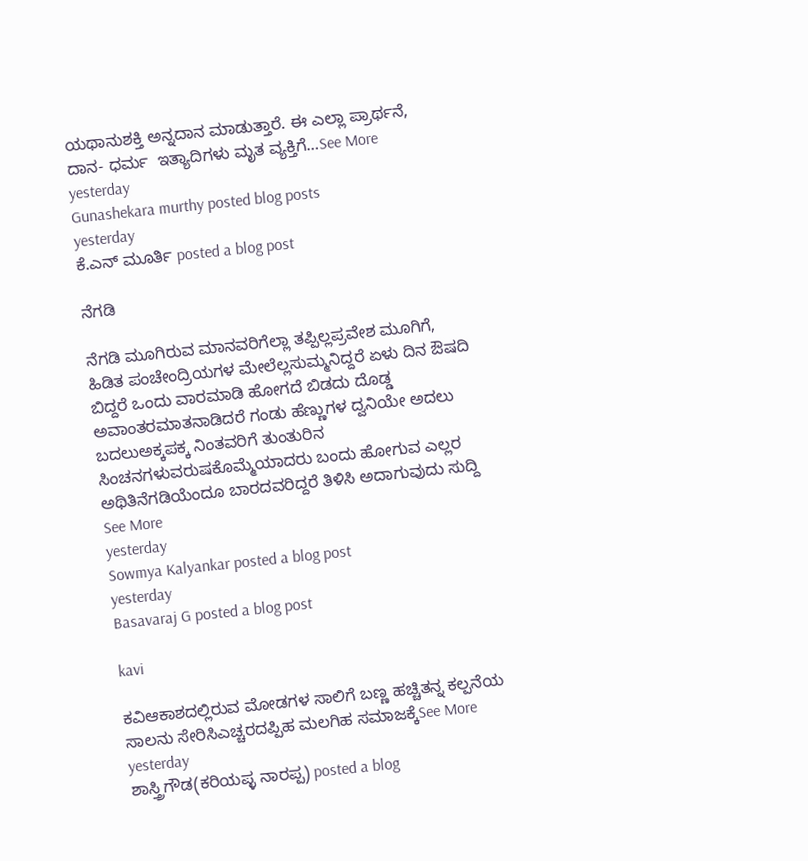ಯಥಾನುಶಕ್ತಿ ಅನ್ನದಾನ ಮಾಡುತ್ತಾರೆ. ಈ ಎಲ್ಲಾ ಪ್ರಾರ್ಥನೆ, ದಾನ- ಧರ್ಮ  ಇತ್ಯಾದಿಗಳು ಮೃತ ವ್ಯಕ್ತಿಗೆ…See More
yesterday
Gunashekara murthy posted blog posts
yesterday
ಕೆ.ಎನ್ ಮೂರ್ತಿ posted a blog post

ನೆಗಡಿ

ನೆಗಡಿ ಮೂಗಿರುವ ಮಾನವರಿಗೆಲ್ಲಾ ತಪ್ಪಿಲ್ಲಪ್ರವೇಶ ಮೂಗಿಗೆ,  ಹಿಡಿತ ಪಂಚೇಂದ್ರಿಯಗಳ ಮೇಲೆಲ್ಲಸುಮ್ಮನಿದ್ದರೆ ಏಳು ದಿನ ಔಷದಿ ಬಿದ್ದರೆ ಒಂದು ವಾರಮಾಡಿ ಹೋಗದೆ ಬಿಡದು ದೊಡ್ಡ ಅವಾಂತರಮಾತನಾಡಿದರೆ ಗಂಡು ಹೆಣ್ಣುಗಳ ದ್ವನಿಯೇ ಅದಲು ಬದಲುಅಕ್ಕಪಕ್ಕ ನಿಂತವರಿಗೆ ತುಂತುರಿನ ಸಿಂಚನಗಳುವರುಷಕೊಮ್ಮೆಯಾದರು ಬಂದು ಹೋಗುವ ಎಲ್ಲರ ಅಥಿತಿನೆಗಡಿಯೆಂದೂ ಬಾರದವರಿದ್ದರೆ ತಿಳಿಸಿ ಅದಾಗುವುದು ಸುದ್ದಿ See More
yesterday
Sowmya Kalyankar posted a blog post
yesterday
Basavaraj G posted a blog post

kavi

ಕವಿಆಕಾಶದಲ್ಲಿರುವ ಮೋಡಗಳ ಸಾಲಿಗೆ ಬಣ್ಣ ಹಚ್ಚಿತನ್ನ ಕಲ್ಪನೆಯ ಸಾಲನು ಸೇರಿಸಿಎಚ್ಚರದಪ್ಪಿಹ ಮಲಗಿಹ ಸಮಾಜಕ್ಕೆSee More
yesterday
ಶಾಸ್ತ್ರಿಗೌಡ(ಕರಿಯಪ್ಳ ನಾರಪ್ಪ) posted a blog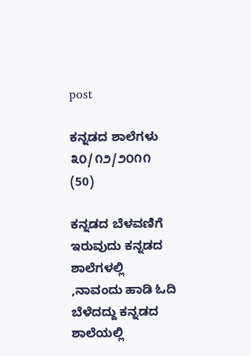post

ಕನ್ನಡದ ಶಾಲೆಗಳು ೩೦/೧೨/೨೦೧೧ (50)

ಕನ್ನಡದ ಬೆಳವಣಿಗೆ ಇರುವುದು ಕನ್ನಡದ ಶಾಲೆಗಳಲ್ಲಿ ,ನಾವಂದು ಹಾಡಿ ಓದಿ ಬೆಳೆದದ್ದು ಕನ್ನಡದ ಶಾಲೆಯಲ್ಲಿ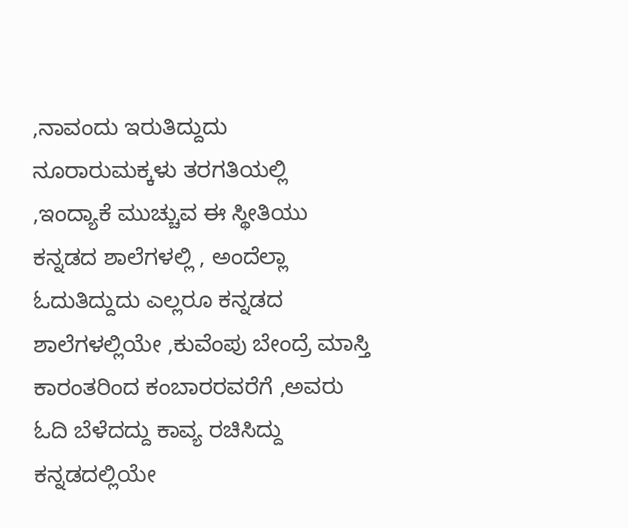,ನಾವಂದು ಇರುತಿದ್ದುದು ನೂರಾರುಮಕ್ಕಳು ತರಗತಿಯಲ್ಲಿ ,ಇಂದ್ಯಾಕೆ ಮುಚ್ಚುವ ಈ ಸ್ಥೀತಿಯು ಕನ್ನಡದ ಶಾಲೆಗಳಲ್ಲಿ , ಅಂದೆಲ್ಲಾ ಓದುತಿದ್ದುದು ಎಲ್ಲರೂ ಕನ್ನಡದ ಶಾಲೆಗಳಲ್ಲಿಯೇ ,ಕುವೆಂಪು ಬೇಂದ್ರೆ ಮಾಸ್ತಿ ಕಾರಂತರಿಂದ ಕಂಬಾರರವರೆಗೆ ,ಅವರು ಓದಿ ಬೆಳೆದದ್ದು ಕಾವ್ಯ ರಚಿಸಿದ್ದು ಕನ್ನಡದಲ್ಲಿಯೇ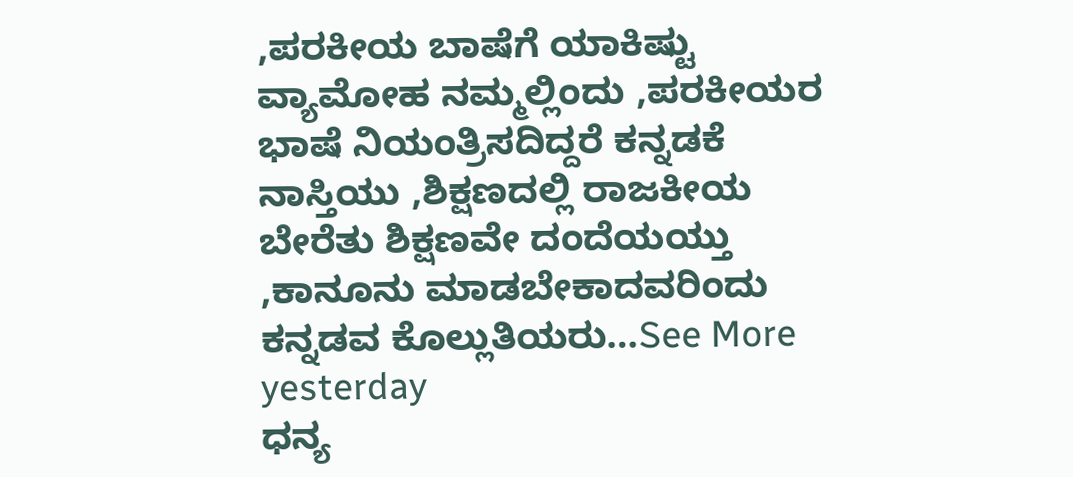,ಪರಕೀಯ ಬಾಷೆಗೆ ಯಾಕಿಷ್ಟು ವ್ಯಾಮೋಹ ನಮ್ಮಲ್ಲಿಂದು ,ಪರಕೀಯರ ಭಾಷೆ ನಿಯಂತ್ರಿಸದಿದ್ದರೆ ಕನ್ನಡಕೆ ನಾಸ್ತಿಯು ,ಶಿಕ್ಷಣದಲ್ಲಿ ರಾಜಕೀಯ ಬೇರೆತು ಶಿಕ್ಷಣವೇ ದಂದೆಯಯ್ತು ,ಕಾನೂನು ಮಾಡಬೇಕಾದವರಿಂದು ಕನ್ನಡವ ಕೊಲ್ಲುತಿಯರು…See More
yesterday
ಧನ್ಯ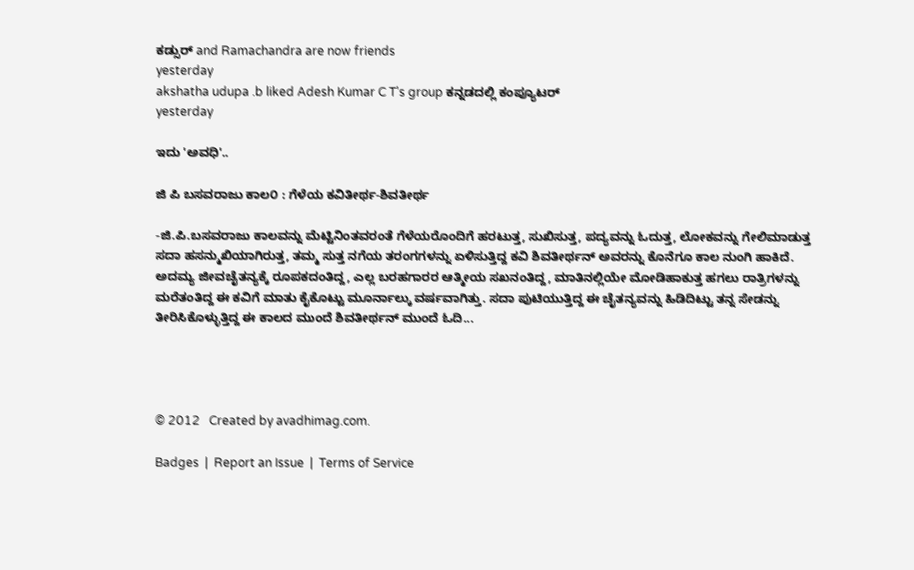ಕಡ್ಸುರ್ and Ramachandra are now friends
yesterday
akshatha udupa .b liked Adesh Kumar C T's group ಕನ್ನಡದಲ್ಲಿ ಕಂಪ್ಯೂಟರ್
yesterday

ಇದು 'ಅವಧಿ'..

ಜಿ ಪಿ ಬಸವರಾಜು ಕಾಲ೦ : ಗೆಳೆಯ ಕವಿತೀರ್ಥ-ಶಿವತೀರ್ಥ

-ಜಿ.ಪಿ.ಬಸವರಾಜು ಕಾಲವನ್ನು ಮೆಟ್ಟಿನಿಂತವರಂತೆ ಗೆಳೆಯರೊಂದಿಗೆ ಹರಟುತ್ತ, ಸುಖಿಸುತ್ತ, ಪದ್ಯವನ್ನು ಓದುತ್ತ, ಲೋಕವನ್ನು ಗೇಲಿಮಾಡುತ್ತ ಸದಾ ಹಸನ್ಮುಖಿಯಾಗಿರುತ್ತ, ತಮ್ಮ ಸುತ್ತ ನಗೆಯ ತರಂಗಗಳನ್ನು ಏಳಿಸುತ್ತಿದ್ದ ಕವಿ ಶಿವತೀರ್ಥನ್ ಅವರನ್ನು ಕೊನೆಗೂ ಕಾಲ ನುಂಗಿ ಹಾಕಿದೆ. ಅದಮ್ಯ ಜೀವಚೈತನ್ಯಕ್ಕೆ ರೂಪಕದಂತಿದ್ದ, ಎಲ್ಲ ಬರಹಗಾರರ ಆತ್ಮೀಯ ಸಖನಂತಿದ್ದ, ಮಾತಿನಲ್ಲಿಯೇ ಮೋಡಿಹಾಕುತ್ತ ಹಗಲು ರಾತ್ರಿಗಳನ್ನು ಮರೆತಂತಿದ್ದ ಈ ಕವಿಗೆ ಮಾತು ಕೈಕೊಟ್ಟು ಮೂರ್ನಾಲ್ಕು ವರ್ಷವಾಗಿತ್ತು. ಸದಾ ಪುಟಿಯುತ್ತಿದ್ದ ಈ ಚೈತನ್ಯವನ್ನು ಹಿಡಿದಿಟ್ಟು ತನ್ನ ಸೇಡನ್ನು ತೀರಿಸಿಕೊಳ್ಳುತ್ತಿದ್ದ ಈ ಕಾಲದ ಮುಂದೆ ಶಿವತೀರ್ಥನ್ ಮುಂದೆ ಓದಿ...




© 2012   Created by avadhimag.com.

Badges  |  Report an Issue  |  Terms of Service